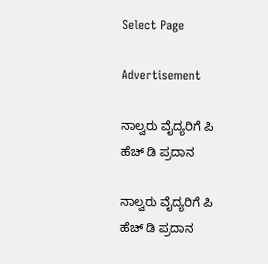Select Page

Advertisement

ನಾಲ್ವರು ವೈದ್ಯರಿಗೆ ಪಿ ಹೆಚ್ ಡಿ ಪ್ರದಾನ

ನಾಲ್ವರು ವೈದ್ಯರಿಗೆ ಪಿ ಹೆಚ್ ಡಿ ಪ್ರದಾನ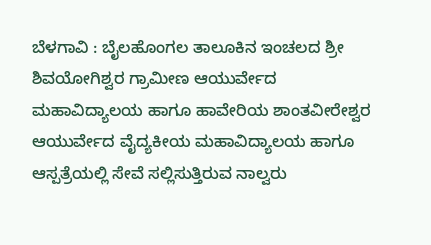ಬೆಳಗಾವಿ : ಬೈಲಹೊಂಗಲ ತಾಲೂಕಿನ ಇಂಚಲದ ಶ್ರೀ ಶಿವಯೋಗಿಶ್ವರ ಗ್ರಾಮೀಣ ಆಯುರ್ವೇದ ಮಹಾವಿದ್ಯಾಲಯ ಹಾಗೂ ಹಾವೇರಿಯ ಶಾಂತವೀರೇಶ್ವರ ಆಯುರ್ವೇದ ವೈದ್ಯಕೀಯ ಮಹಾವಿದ್ಯಾಲಯ ಹಾಗೂ ಆಸ್ಪತ್ರೆಯಲ್ಲಿ ಸೇವೆ ಸಲ್ಲಿಸುತ್ತಿರುವ ನಾಲ್ವರು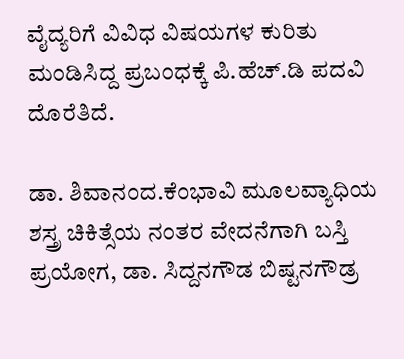ವೈದ್ಯರಿಗೆ ವಿವಿಧ ವಿಷಯಗಳ ಕುರಿತು ಮಂಡಿಸಿದ್ದ ಪ್ರಬಂಧಕ್ಕೆ ಪಿ.ಹೆಚ್.ಡಿ ಪದವಿ ದೊರೆತಿದೆ.

ಡಾ. ಶಿವಾನಂದ.ಕೆಂಭಾವಿ ಮೂಲವ್ಯಾಧಿಯ ಶಸ್ತ್ರ ಚಿಕಿತ್ಸೆಯ ನಂತರ ವೇದನೆಗಾಗಿ ಬಸ್ತಿ ಪ್ರಯೋಗ, ಡಾ. ಸಿದ್ದನಗೌಡ ಬಿಷ್ಟನಗೌಡ್ರ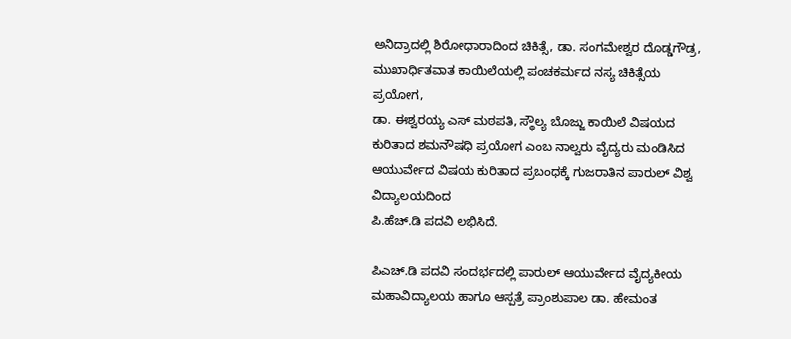ಅನಿದ್ರಾದಲ್ಲಿ ಶಿರೋಧಾರಾದಿಂದ ಚಿಕಿತ್ಸೆ, ಡಾ. ಸಂಗಮೇಶ್ವರ ದೊಡ್ಡಗೌಡ್ರ, ಮುಖಾರ್ಧಿತವಾತ ಕಾಯಿಲೆಯಲ್ಲಿ ಪಂಚಕರ್ಮದ ನಸ್ಯ ಚಿಕಿತ್ಸೆಯ ಪ್ರಯೋಗ,
ಡಾ. ಈಶ್ವರಯ್ಯ ಎಸ್ ಮಠಪತಿ, ಸ್ಥೌಲ್ಯ ಬೊಜ್ಜು ಕಾಯಿಲೆ ವಿಷಯದ ಕುರಿತಾದ ಶಮನೌಷಧಿ ಪ್ರಯೋಗ ಎಂಬ ನಾಲ್ವರು ವೈದ್ಯರು ಮಂಡಿಸಿದ ಆಯುರ್ವೇದ ವಿಷಯ ಕುರಿತಾದ ಪ್ರಬಂಧಕ್ಕೆ ಗುಜರಾತಿನ ಪಾರುಲ್ ವಿಶ್ವ ವಿದ್ಯಾಲಯದಿಂದ
ಪಿ.ಹೆಚ್.ಡಿ ಪದವಿ ಲಭಿಸಿದೆ.

ಪಿಎಚ್.ಡಿ ಪದವಿ ಸಂದರ್ಭದಲ್ಲಿ ಪಾರುಲ್ ಆಯುರ್ವೇದ ವೈದ್ಯಕೀಯ ಮಹಾವಿದ್ಯಾಲಯ ಹಾಗೂ ಆಸ್ಪತ್ರೆ ಪ್ರಾಂಶುಪಾಲ ಡಾ. ಹೇಮಂತ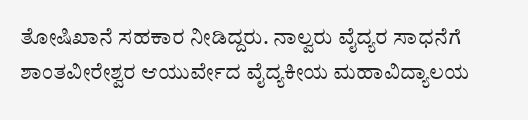ತೋಷಿಖಾನೆ ಸಹಕಾರ ನೀಡಿದ್ದರು. ನಾಲ್ವರು ವೈದ್ಯರ ಸಾಧನೆಗೆ ಶಾಂತವೀರೇಶ್ವರ ಆಯುರ್ವೇದ ವೈದ್ಯಕೀಯ ಮಹಾವಿದ್ಯಾಲಯ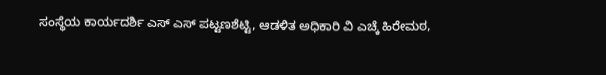ಸಂಸ್ಥೆಯ ಕಾರ್ಯದರ್ಶಿ ಎಸ್ ಎಸ್ ಪಟ್ಟಣಶೆಟ್ಟಿ, ಆಡಳಿತ ಅಧಿಕಾರಿ ವಿ ಎಚ್ಕೆ ಹಿರೇಮಠ,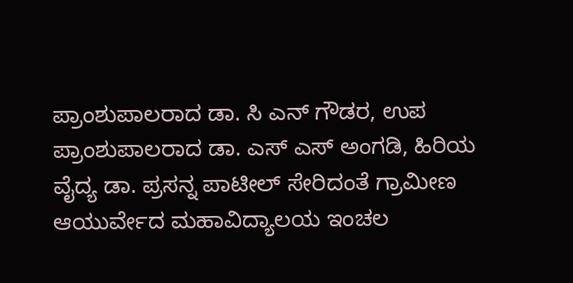ಪ್ರಾಂಶುಪಾಲರಾದ ಡಾ. ಸಿ ಎನ್ ಗೌಡರ, ಉಪ ಪ್ರಾಂಶುಪಾಲರಾದ ಡಾ. ಎಸ್ ಎಸ್ ಅಂಗಡಿ, ಹಿರಿಯ ವೈದ್ಯ ಡಾ. ಪ್ರಸನ್ನ ಪಾಟೀಲ್ ಸೇರಿದಂತೆ ಗ್ರಾಮೀಣ ಆಯುರ್ವೇದ ಮಹಾವಿದ್ಯಾಲಯ ಇಂಚಲ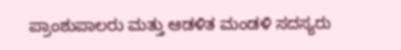ಪ್ರಾಂಶುಪಾಲರು ಮತ್ತು ಆಡಳಿತ ಮಂಡಳಿ ಸದಸ್ಯರು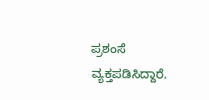ಪ್ರಶಂಸೆ ವ್ಯಕ್ತಪಡಿಸಿದ್ದಾರೆ.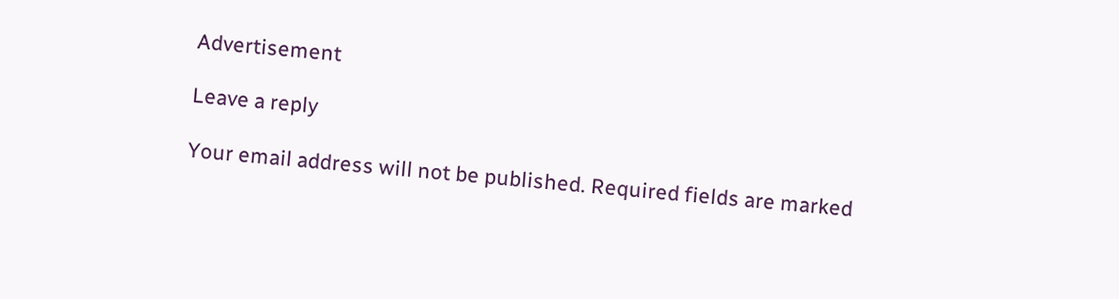Advertisement

Leave a reply

Your email address will not be published. Required fields are marked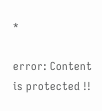*

error: Content is protected !!